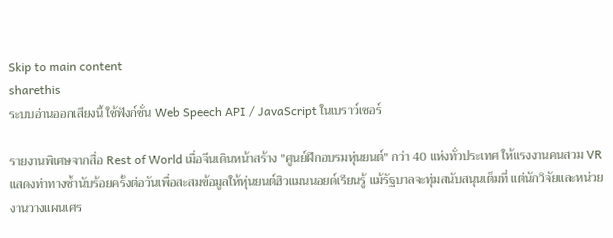Skip to main content
sharethis
ระบบอ่านออกเสียงนี้ ใช้ฟังก์ชั่น Web Speech API / JavaScript ในเบราว์เซอร์

รายงานพิเศษจากสื่อ Rest of World เมื่อจีนเดินหน้าสร้าง "ศูนย์ฝึกอบรมหุ่นยนต์" กว่า 40 แห่งทั่วประเทศ ให้แรงงานคนสวม VR แสดงท่าทางซ้ำนับร้อยครั้งต่อวันเพื่อสะสมข้อมูลให้หุ่นยนต์ฮิวแมนนอยด์เรียนรู้ แม้รัฐบาลจะทุ่มสนับสนุนเต็มที่ แต่นักวิจัยและหน่วยงานวางแผนเศร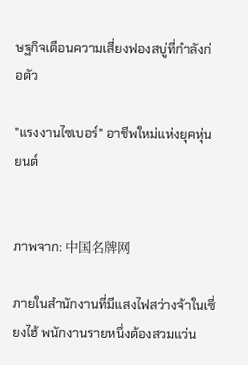ษฐกิจเตือนความเสี่ยงฟองสบู่ที่กำลังก่อตัว

"แรงงานไซเบอร์" อาชีพใหม่แห่งยุคหุ่นยนต์


ภาพจาก: 中国名牌网

ภายในสำนักงานที่มีแสงไฟสว่างจ้าในเซี่ยงไฮ้ พนักงานรายหนึ่งต้องสวมแว่น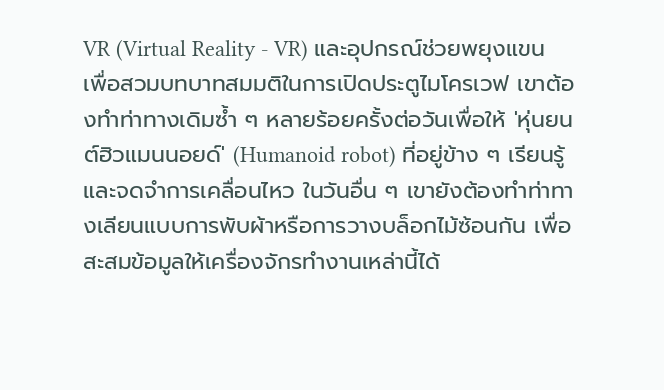VR (Virtual Reality - VR) และอุปกรณ์ช่วยพยุงแขน  เพื่อสวมบทบาทสมมติในการเปิดประตูไมโครเวฟ เขาต้องทำท่าทางเดิมซ้ำ ๆ หลายร้อยครั้งต่อวันเพื่อให้ 'หุ่นยนต์ฮิวแมนนอยด์' (Humanoid robot) ที่อยู่ข้าง ๆ เรียนรู้และจดจำการเคลื่อนไหว ในวันอื่น ๆ เขายังต้องทำท่าทางเลียนแบบการพับผ้าหรือการวางบล็อกไม้ซ้อนกัน เพื่อสะสมข้อมูลให้เครื่องจักรทำงานเหล่านี้ได้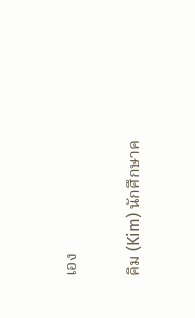เอง

คิม (Kim) นักศึกษาค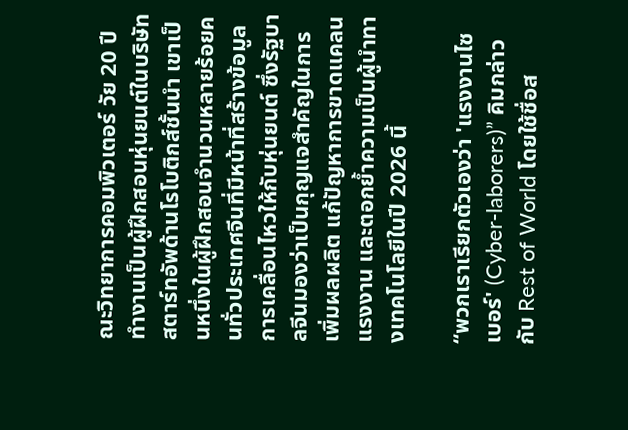ณะวิทยาการคอมพิวเตอร์ วัย 20 ปี ทำงานเป็นผู้ฝึกสอนหุ่นยนต์ในบริษัทสตาร์ทอัพด้านโรโบติกส์ชั้นนำ เขาเป็นหนึ่งในผู้ฝึกสอนจำนวนหลายร้อยคนทั่วประเทศจีนที่มีหน้าที่สร้างข้อมูลการเคลื่อนไหวให้กับหุ่นยนต์ ซึ่งรัฐบาลจีนมองว่าเป็นกุญแจสำคัญในการเพิ่มผลผลิต แก้ปัญหาการขาดแคลนแรงงาน และตอกย้ำความเป็นผู้นำทางเทคโนโลยีในปี 2026 นี้

“พวกเราเรียกตัวเองว่า 'แรงงานไซเบอร์' (Cyber-laborers)” คิมกล่าวกับ Rest of World โดยใช้ชื่อส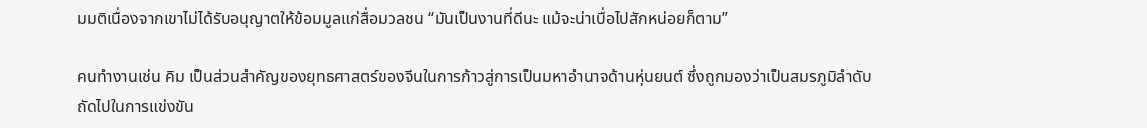มมติเนื่องจากเขาไม่ได้รับอนุญาตให้ข้อมมูลแก่สื่อมวลชน “มันเป็นงานที่ดีนะ แม้จะน่าเบื่อไปสักหน่อยก็ตาม”

คนทำงานเช่น คิม เป็นส่วนสำคัญของยุทธศาสตร์ของจีนในการก้าวสู่การเป็นมหาอำนาจด้านหุ่นยนต์ ซึ่งถูกมองว่าเป็นสมรภูมิลำดับถัดไปในการแข่งขัน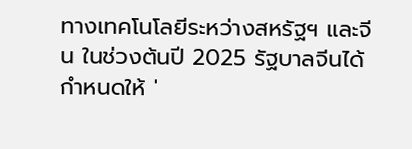ทางเทคโนโลยีระหว่างสหรัฐฯ และจีน ในช่วงต้นปี 2025 รัฐบาลจีนได้กำหนดให้ '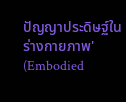ปัญญาประดิษฐ์ในร่างกายภาพ' (Embodied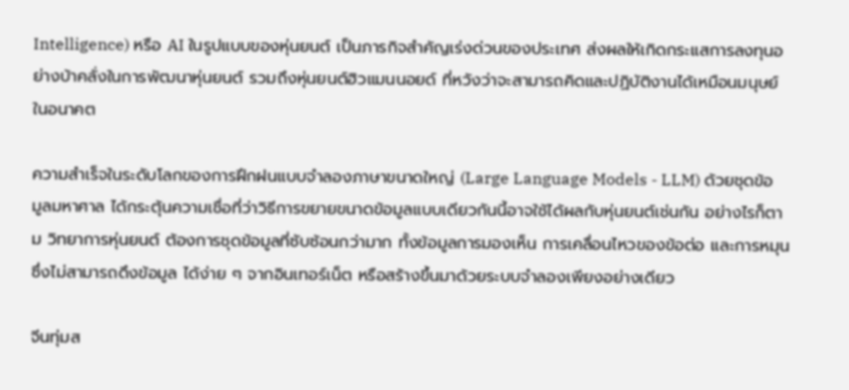Intelligence) หรือ AI ในรูปแบบของหุ่นยนต์ เป็นภารกิจสำคัญเร่งด่วนของประเทศ ส่งผลให้เกิดกระแสการลงทุนอย่างบ้าคลั่งในการพัฒนาหุ่นยนต์ รวมถึงหุ่นยนต์ฮิวแมนนอยด์ ที่หวังว่าจะสามารถคิดและปฏิบัติงานได้เหมือนมนุษย์ในอนาคต

ความสำเร็จในระดับโลกของการฝึกฝนแบบจำลองภาษาขนาดใหญ่ (Large Language Models - LLM) ด้วยชุดข้อมูลมหาศาล ได้กระตุ้นความเชื่อที่ว่าวิธีการขยายขนาดข้อมูลแบบเดียวกันนี้อาจใช้ได้ผลกับหุ่นยนต์เช่นกัน อย่างไรก็ตาม วิทยาการหุ่นยนต์ ต้องการชุดข้อมูลที่ซับซ้อนกว่ามาก ทั้งข้อมูลการมองเห็น การเคลื่อนไหวของข้อต่อ และการหมุน ซึ่งไม่สามารถดึงข้อมูล ได้ง่าย ๆ จากอินเทอร์เน็ต หรือสร้างขึ้นมาด้วยระบบจำลองเพียงอย่างเดียว

จีนทุ่มส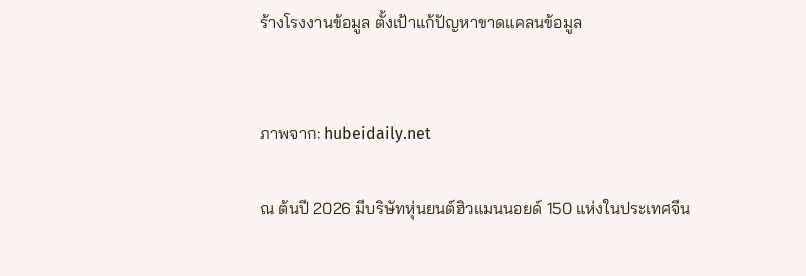ร้างโรงงานข้อมูล ตั้งเป้าแก้ปัญหาขาดแคลนข้อมูล


ภาพจาก: hubeidaily.net

ณ ต้นปี 2026 มีบริษัทหุ่นยนต์ฮิวแมนนอยด์ 150 แห่งในประเทศจีน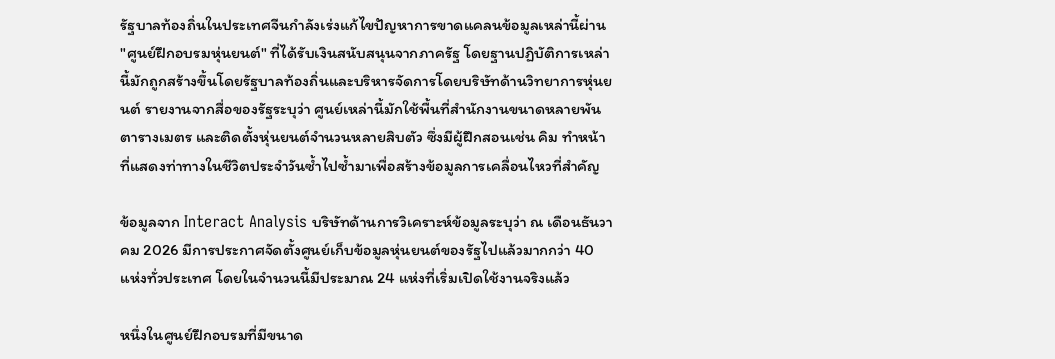รัฐบาลท้องถิ่นในประเทศจีนกำลังเร่งแก้ไขปัญหาการขาดแคลนข้อมูลเหล่านี้ผ่าน "ศูนย์ฝึกอบรมหุ่นยนต์" ที่ได้รับเงินสนับสนุนจากภาครัฐ โดยฐานปฏิบัติการเหล่านี้มักถูกสร้างขึ้นโดยรัฐบาลท้องถิ่นและบริหารจัดการโดยบริษัทด้านวิทยาการหุ่นยนต์ รายงานจากสื่อของรัฐระบุว่า ศูนย์เหล่านี้มักใช้พื้นที่สำนักงานขนาดหลายพันตารางเมตร และติดตั้งหุ่นยนต์จำนวนหลายสิบตัว ซึ่งมีผู้ฝึกสอนเช่น คิม ทำหน้าที่แสดงท่าทางในชีวิตประจำวันซ้ำไปซ้ำมาเพื่อสร้างข้อมูลการเคลื่อนไหวที่สำคัญ

ข้อมูลจาก Interact Analysis บริษัทด้านการวิเคราะห์ข้อมูลระบุว่า ณ เดือนธันวาคม 2026 มีการประกาศจัดตั้งศูนย์เก็บข้อมูลหุ่นยนต์ของรัฐไปแล้วมากกว่า 40 แห่งทั่วประเทศ โดยในจำนวนนี้มีประมาณ 24 แห่งที่เริ่มเปิดใช้งานจริงแล้ว

หนึ่งในศูนย์ฝึกอบรมที่มีขนาด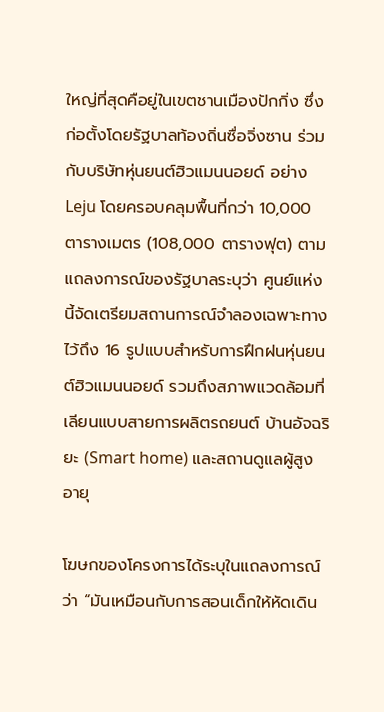ใหญ่ที่สุดคือยู่ในเขตชานเมืองปักกิ่ง ซึ่งก่อตั้งโดยรัฐบาลท้องถิ่นซื่อจิ่งซาน ร่วมกับบริษัทหุ่นยนต์ฮิวแมนนอยด์ อย่าง Leju โดยครอบคลุมพื้นที่กว่า 10,000 ตารางเมตร (108,000 ตารางฟุต) ตามแถลงการณ์ของรัฐบาลระบุว่า ศูนย์แห่งนี้จัดเตรียมสถานการณ์จำลองเฉพาะทางไว้ถึง 16 รูปแบบสำหรับการฝึกฝนหุ่นยนต์ฮิวแมนนอยด์ รวมถึงสภาพแวดล้อมที่เลียนแบบสายการผลิตรถยนต์ บ้านอัจฉริยะ (Smart home) และสถานดูแลผู้สูงอายุ

โฆษกของโครงการได้ระบุในแถลงการณ์ว่า “มันเหมือนกับการสอนเด็กให้หัดเดิน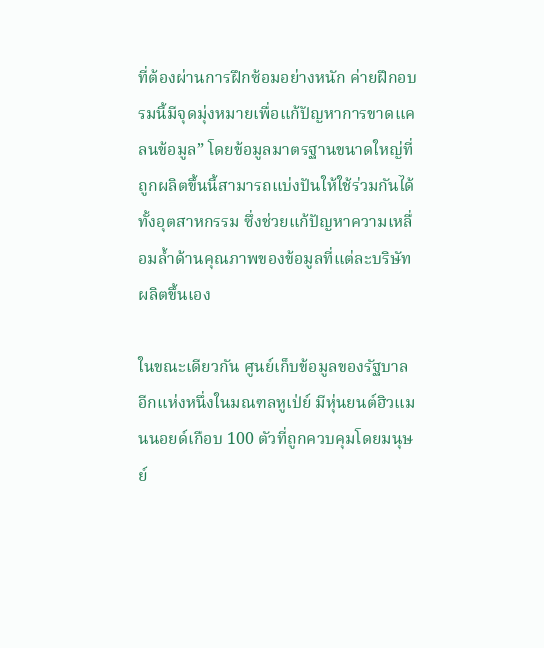ที่ต้องผ่านการฝึกซ้อมอย่างหนัก ค่ายฝึกอบรมนี้มีจุดมุ่งหมายเพื่อแก้ปัญหาการขาดแคลนข้อมูล” โดยข้อมูลมาตรฐานขนาดใหญ่ที่ถูกผลิตขึ้นนี้สามารถแบ่งปันให้ใช้ร่วมกันได้ทั้งอุตสาหกรรม ซึ่งช่วยแก้ปัญหาความเหลื่อมล้ำด้านคุณภาพของข้อมูลที่แต่ละบริษัทผลิตขึ้นเอง

ในขณะเดียวกัน ศูนย์เก็บข้อมูลของรัฐบาลอีกแห่งหนึ่งในมณฑลหูเป่ย์ มีหุ่นยนต์ฮิวแมนนอยด์เกือบ 100 ตัวที่ถูกควบคุมโดยมนุษย์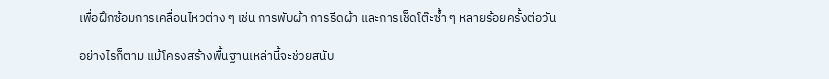เพื่อฝึกซ้อมการเคลื่อนไหวต่าง ๆ เช่น การพับผ้า การรีดผ้า และการเช็ดโต๊ะซ้ำ ๆ หลายร้อยครั้งต่อวัน

อย่างไรก็ตาม แม้โครงสร้างพื้นฐานเหล่านี้จะช่วยสนับ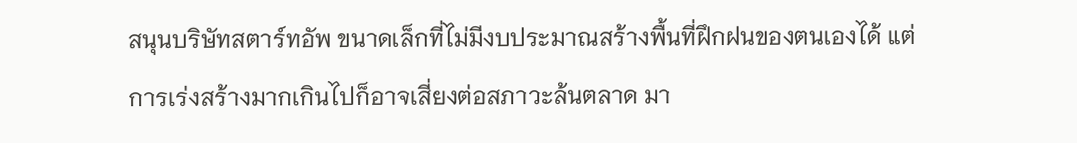สนุนบริษัทสตาร์ทอัพ ขนาดเล็กที่ไม่มีงบประมาณสร้างพื้นที่ฝึกฝนของตนเองได้ แต่การเร่งสร้างมากเกินไปก็อาจเสี่ยงต่อสภาวะล้นตลาด มา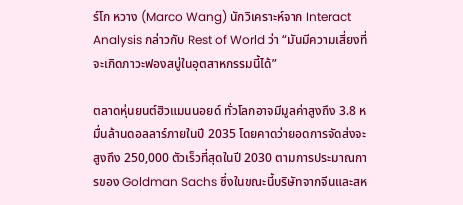ร์โก หวาง (Marco Wang) นักวิเคราะห์จาก Interact Analysis กล่าวกับ Rest of World ว่า “มันมีความเสี่ยงที่จะเกิดภาวะฟองสบู่ในอุตสาหกรรมนี้ได้”

ตลาดหุ่นยนต์ฮิวแมนนอยด์ ทั่วโลกอาจมีมูลค่าสูงถึง 3.8 หมื่นล้านดอลลาร์ภายในปี 2035 โดยคาดว่ายอดการจัดส่งจะสูงถึง 250,000 ตัวเร็วที่สุดในปี 2030 ตามการประมาณการของ Goldman Sachs ซึ่งในขณะนี้บริษัทจากจีนและสห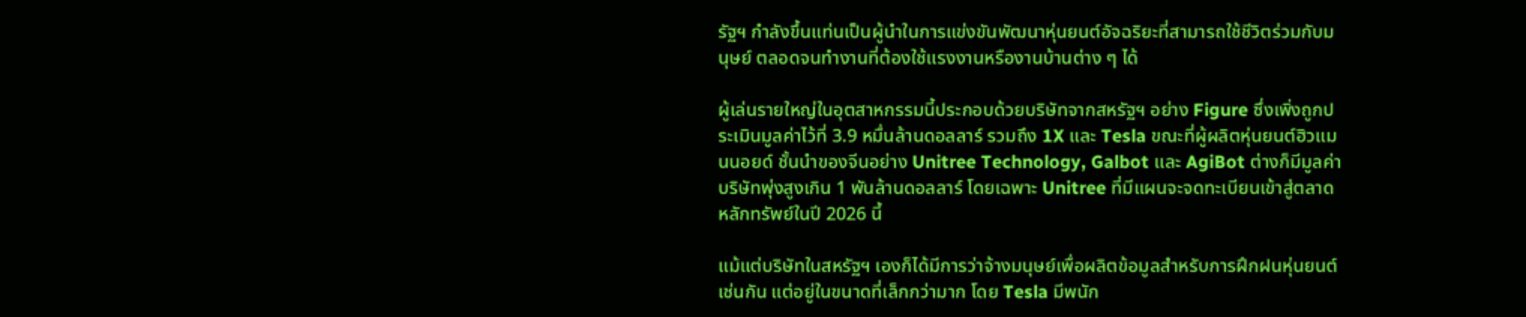รัฐฯ กำลังขึ้นแท่นเป็นผู้นำในการแข่งขันพัฒนาหุ่นยนต์อัจฉริยะที่สามารถใช้ชีวิตร่วมกับมนุษย์ ตลอดจนทำงานที่ต้องใช้แรงงานหรืองานบ้านต่าง ๆ ได้

ผู้เล่นรายใหญ่ในอุตสาหกรรมนี้ประกอบด้วยบริษัทจากสหรัฐฯ อย่าง Figure ซึ่งเพิ่งถูกประเมินมูลค่าไว้ที่ 3.9 หมื่นล้านดอลลาร์ รวมถึง 1X และ Tesla ขณะที่ผู้ผลิตหุ่นยนต์ฮิวแมนนอยด์ ชั้นนำของจีนอย่าง Unitree Technology, Galbot และ AgiBot ต่างก็มีมูลค่าบริษัทพุ่งสูงเกิน 1 พันล้านดอลลาร์ โดยเฉพาะ Unitree ที่มีแผนจะจดทะเบียนเข้าสู่ตลาดหลักทรัพย์ในปี 2026 นี้

แม้แต่บริษัทในสหรัฐฯ เองก็ได้มีการว่าจ้างมนุษย์เพื่อผลิตข้อมูลสำหรับการฝึกฝนหุ่นยนต์เช่นกัน แต่อยู่ในขนาดที่เล็กกว่ามาก โดย Tesla มีพนัก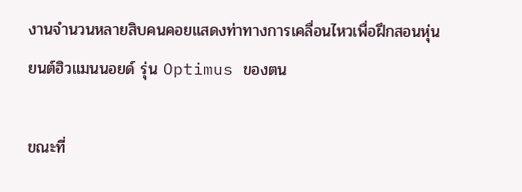งานจำนวนหลายสิบคนคอยแสดงท่าทางการเคลื่อนไหวเพื่อฝึกสอนหุ่นยนต์ฮิวแมนนอยด์ รุ่น Optimus ของตน

ขณะที่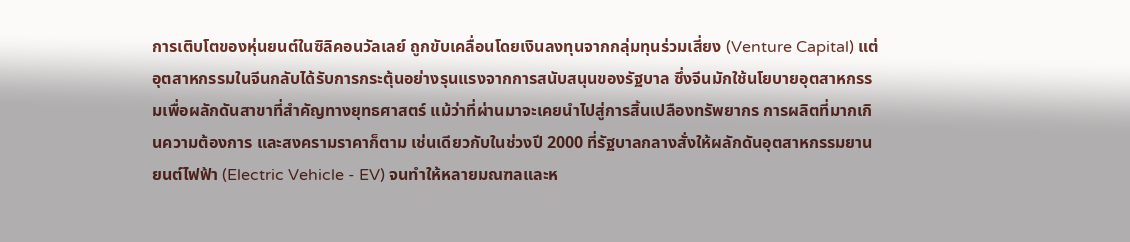การเติบโตของหุ่นยนต์ในซิลิคอนวัลเลย์ ถูกขับเคลื่อนโดยเงินลงทุนจากกลุ่มทุนร่วมเสี่ยง (Venture Capital) แต่อุตสาหกรรมในจีนกลับได้รับการกระตุ้นอย่างรุนแรงจากการสนับสนุนของรัฐบาล ซึ่งจีนมักใช้นโยบายอุตสาหกรรมเพื่อผลักดันสาขาที่สำคัญทางยุทธศาสตร์ แม้ว่าที่ผ่านมาจะเคยนำไปสู่การสิ้นเปลืองทรัพยากร การผลิตที่มากเกินความต้องการ และสงครามราคาก็ตาม เช่นเดียวกับในช่วงปี 2000 ที่รัฐบาลกลางสั่งให้ผลักดันอุตสาหกรรมยานยนต์ไฟฟ้า (Electric Vehicle - EV) จนทำให้หลายมณฑลและห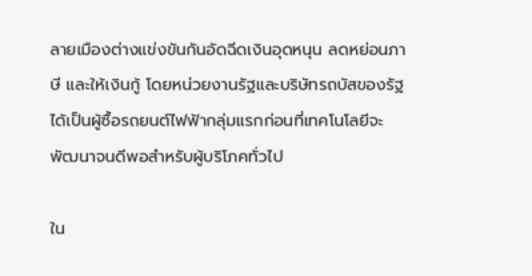ลายเมืองต่างแข่งขันกันอัดฉีดเงินอุดหนุน ลดหย่อนภาษี และให้เงินกู้ โดยหน่วยงานรัฐและบริษัทรถบัสของรัฐได้เป็นผู้ซื้อรถยนต์ไฟฟ้ากลุ่มแรกก่อนที่เทคโนโลยีจะพัฒนาจนดีพอสำหรับผู้บริโภคทั่วไป

ใน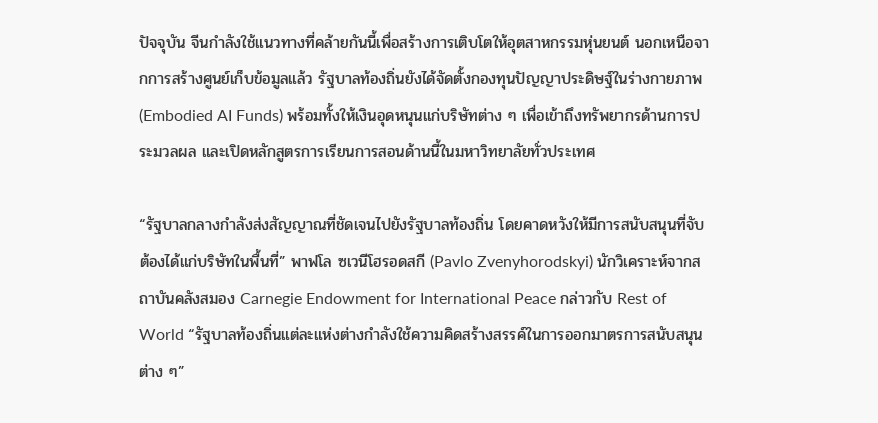ปัจจุบัน จีนกำลังใช้แนวทางที่คล้ายกันนี้เพื่อสร้างการเติบโตให้อุตสาหกรรมหุ่นยนต์ นอกเหนือจากการสร้างศูนย์เก็บข้อมูลแล้ว รัฐบาลท้องถิ่นยังได้จัดตั้งกองทุนปัญญาประดิษฐ์ในร่างกายภาพ (Embodied AI Funds) พร้อมทั้งให้เงินอุดหนุนแก่บริษัทต่าง ๆ เพื่อเข้าถึงทรัพยากรด้านการประมวลผล และเปิดหลักสูตรการเรียนการสอนด้านนี้ในมหาวิทยาลัยทั่วประเทศ

“รัฐบาลกลางกำลังส่งสัญญาณที่ชัดเจนไปยังรัฐบาลท้องถิ่น โดยคาดหวังให้มีการสนับสนุนที่จับต้องได้แก่บริษัทในพื้นที่” พาฟโล ซเวนีโฮรอดสกี (Pavlo Zvenyhorodskyi) นักวิเคราะห์จากสถาบันคลังสมอง Carnegie Endowment for International Peace กล่าวกับ Rest of World “รัฐบาลท้องถิ่นแต่ละแห่งต่างกำลังใช้ความคิดสร้างสรรค์ในการออกมาตรการสนับสนุนต่าง ๆ”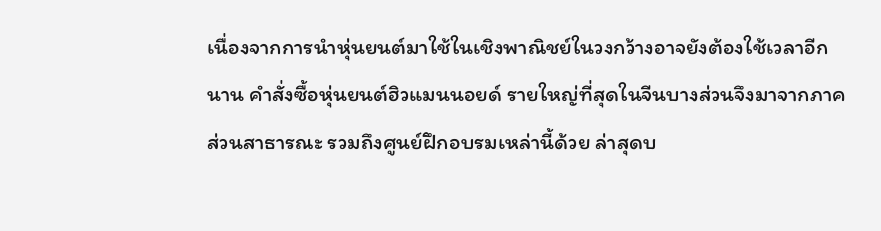เนื่องจากการนำหุ่นยนต์มาใช้ในเชิงพาณิชย์ในวงกว้างอาจยังต้องใช้เวลาอีกนาน คำสั่งซื้อหุ่นยนต์ฮิวแมนนอยด์ รายใหญ่ที่สุดในจีนบางส่วนจึงมาจากภาคส่วนสาธารณะ รวมถึงศูนย์ฝึกอบรมเหล่านี้ด้วย ล่าสุดบ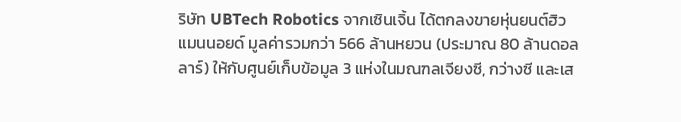ริษัท UBTech Robotics จากเซินเจิ้น ได้ตกลงขายหุ่นยนต์ฮิวแมนนอยด์ มูลค่ารวมกว่า 566 ล้านหยวน (ประมาณ 80 ล้านดอลลาร์) ให้กับศูนย์เก็บข้อมูล 3 แห่งในมณฑลเจียงซี, กว่างซี และเส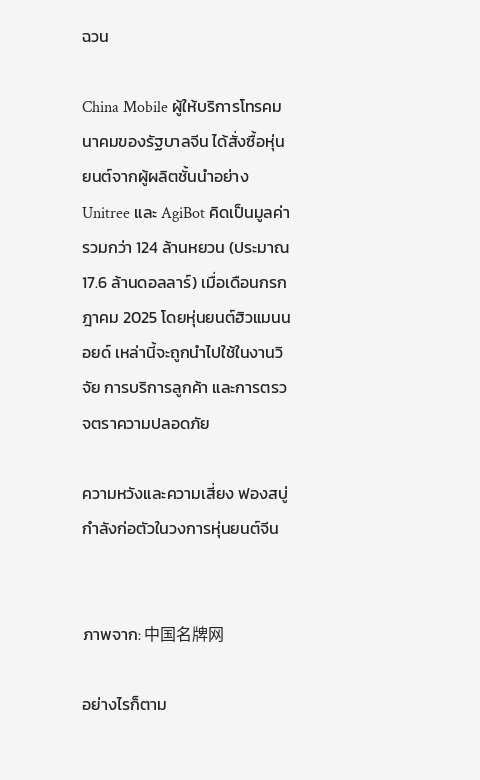ฉวน

China Mobile ผู้ให้บริการโทรคมนาคมของรัฐบาลจีน ได้สั่งซื้อหุ่นยนต์จากผู้ผลิตชั้นนำอย่าง Unitree และ AgiBot คิดเป็นมูลค่ารวมกว่า 124 ล้านหยวน (ประมาณ 17.6 ล้านดอลลาร์) เมื่อเดือนกรกฎาคม 2025 โดยหุ่นยนต์ฮิวแมนนอยด์ เหล่านี้จะถูกนำไปใช้ในงานวิจัย การบริการลูกค้า และการตรวจตราความปลอดภัย

ความหวังและความเสี่ยง ฟองสบู่กำลังก่อตัวในวงการหุ่นยนต์จีน


ภาพจาก: 中国名牌网

อย่างไรก็ตาม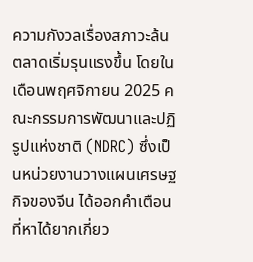ความกังวลเรื่องสภาวะล้นตลาดเริ่มรุนแรงขึ้น โดยในเดือนพฤศจิกายน 2025 คณะกรรมการพัฒนาและปฏิรูปแห่งชาติ (NDRC) ซึ่งเป็นหน่วยงานวางแผนเศรษฐกิจของจีน ได้ออกคำเตือนที่หาได้ยากเกี่ยว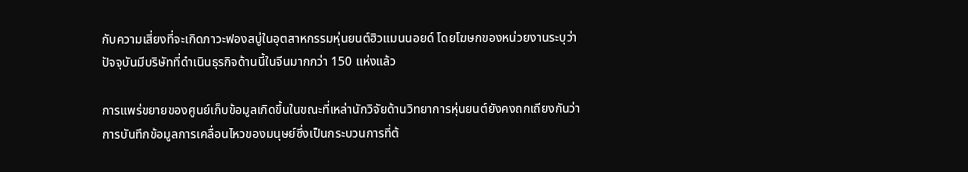กับความเสี่ยงที่จะเกิดภาวะฟองสบู่ในอุตสาหกรรมหุ่นยนต์ฮิวแมนนอยด์ โดยโฆษกของหน่วยงานระบุว่า ปัจจุบันมีบริษัทที่ดำเนินธุรกิจด้านนี้ในจีนมากกว่า 150 แห่งแล้ว

การแพร่ขยายของศูนย์เก็บข้อมูลเกิดขึ้นในขณะที่เหล่านักวิจัยด้านวิทยาการหุ่นยนต์ยังคงถกเถียงกันว่า การบันทึกข้อมูลการเคลื่อนไหวของมนุษย์ซึ่งเป็นกระบวนการที่ต้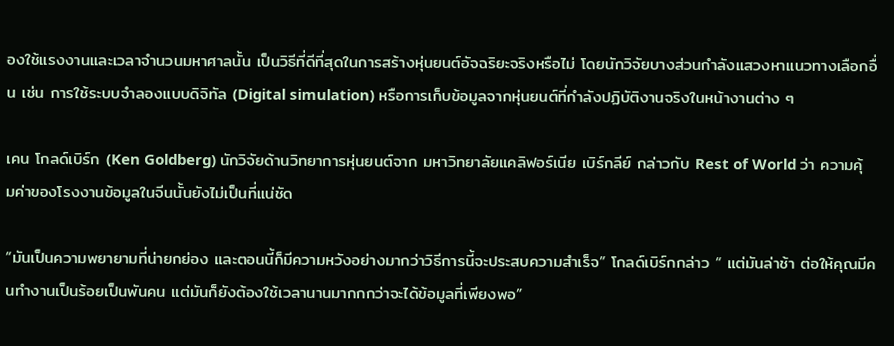องใช้แรงงานและเวลาจำนวนมหาศาลนั้น เป็นวิธีที่ดีที่สุดในการสร้างหุ่นยนต์อัจฉริยะจริงหรือไม่ โดยนักวิจัยบางส่วนกำลังแสวงหาแนวทางเลือกอื่น เช่น การใช้ระบบจำลองแบบดิจิทัล (Digital simulation) หรือการเก็บข้อมูลจากหุ่นยนต์ที่กำลังปฏิบัติงานจริงในหน้างานต่าง ๆ

เคน โกลด์เบิร์ก (Ken Goldberg) นักวิจัยด้านวิทยาการหุ่นยนต์จาก มหาวิทยาลัยแคลิฟอร์เนีย เบิร์กลีย์ กล่าวกับ Rest of World ว่า ความคุ้มค่าของโรงงานข้อมูลในจีนนั้นยังไม่เป็นที่แน่ชัด

“มันเป็นความพยายามที่น่ายกย่อง และตอนนี้ก็มีความหวังอย่างมากว่าวิธีการนี้จะประสบความสำเร็จ” โกลด์เบิร์กกล่าว “ แต่มันล่าช้า ต่อให้คุณมีคนทำงานเป็นร้อยเป็นพันคน แต่มันก็ยังต้องใช้เวลานานมากกกว่าจะได้ข้อมูลที่เพียงพอ”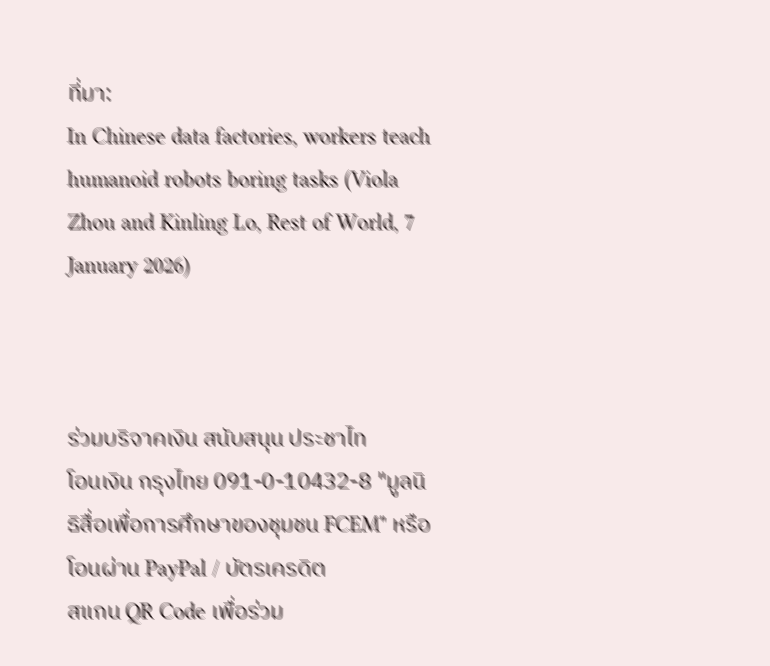ที่มา:
In Chinese data factories, workers teach humanoid robots boring tasks (Viola Zhou and Kinling Lo, Rest of World, 7 January 2026)



ร่วมบริจาคเงิน สนับสนุน ประชาไท
โอนเงิน กรุงไทย 091-0-10432-8 "มูลนิธิสื่อเพื่อการศึกษาของชุมชน FCEM" หรือ โอนผ่าน PayPal / บัตรเครดิต
สแกน QR Code เพื่อร่วม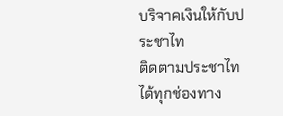บริจาคเงินให้กับประชาไท
ติดตามประชาไท ได้ทุกช่องทาง